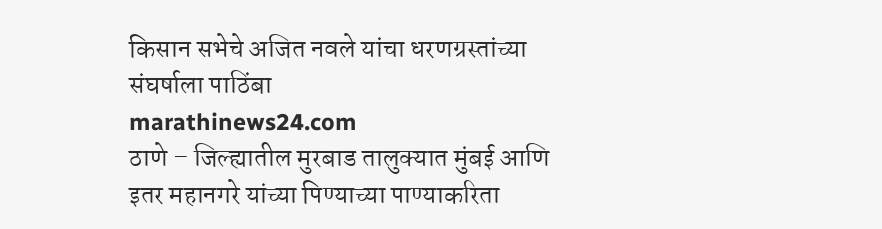किसान सभेचे अजित नवले यांचा धरणग्रस्तांच्या संघर्षाला पाठिंबा
marathinews24.com
ठाणे – जिल्ह्यातील मुरबाड तालुक्यात मुंबई आणि इतर महानगरे यांच्या पिण्याच्या पाण्याकरिता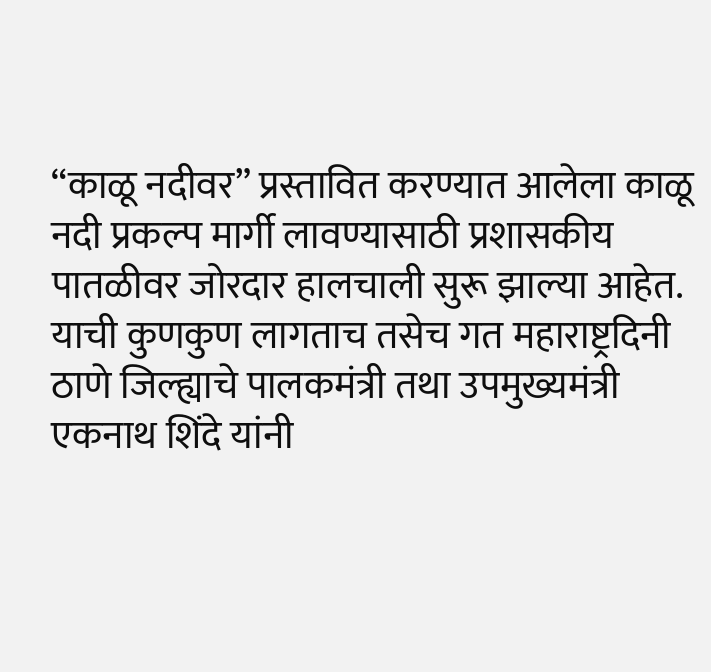“काळू नदीवर” प्रस्तावित करण्यात आलेला काळू नदी प्रकल्प मार्गी लावण्यासाठी प्रशासकीय पातळीवर जोरदार हालचाली सुरू झाल्या आहेत. याची कुणकुण लागताच तसेच गत महाराष्ट्रदिनी ठाणे जिल्ह्याचे पालकमंत्री तथा उपमुख्यमंत्री एकनाथ शिंदे यांनी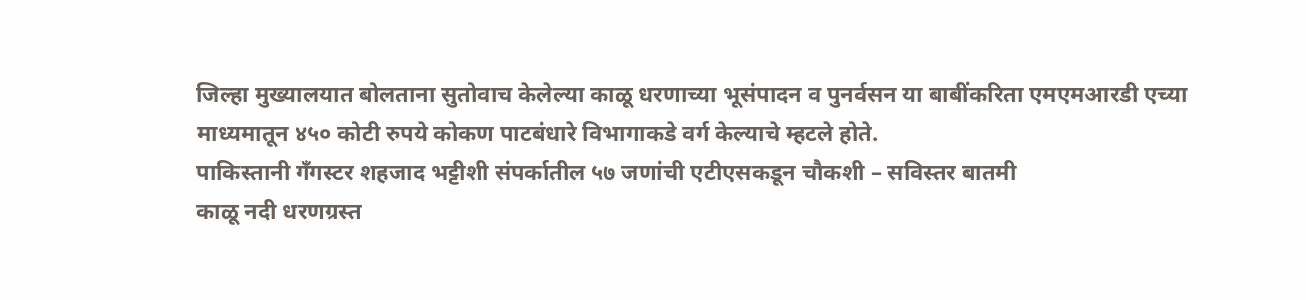जिल्हा मुख्यालयात बोलताना सुतोवाच केलेल्या काळू धरणाच्या भूसंपादन व पुनर्वसन या बाबींकरिता एमएमआरडी एच्या माध्यमातून ४५० कोटी रुपये कोकण पाटबंधारे विभागाकडे वर्ग केल्याचे म्हटले होते.
पाकिस्तानी गँगस्टर शहजाद भट्टीशी संपर्कातील ५७ जणांची एटीएसकडून चौकशी – सविस्तर बातमी
काळू नदी धरणग्रस्त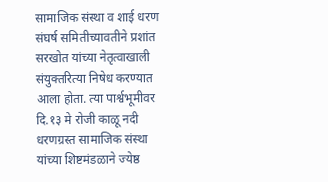सामाजिक संस्था व शाई धरण संघर्ष समितीच्यावतीने प्रशांत सरखोत यांच्या नेतृत्वाखाली संयुक्तरित्या निषेध करण्यात आला होता. त्या पार्श्वभूमीवर दि.१३ मे रोजी काळू नदी धरणग्रस्त सामाजिक संस्था यांच्या शिष्टमंडळाने ज्येष्ठ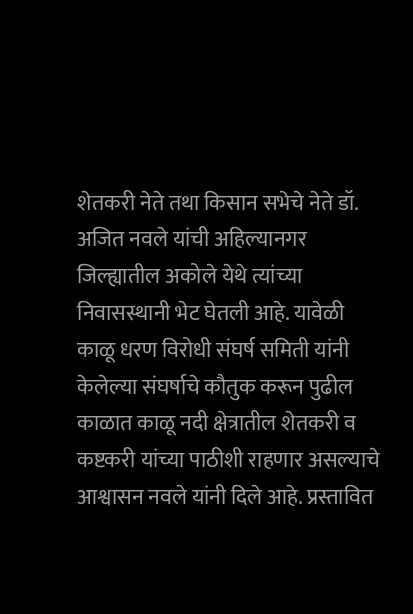शेतकरी नेते तथा किसान सभेचे नेते डॉ. अजित नवले यांची अहिल्यानगर जिल्ह्यातील अकोले येथे त्यांच्या निवासस्थानी भेट घेतली आहे. यावेळी काळू धरण विरोधी संघर्ष समिती यांनी केलेल्या संघर्षाचे कौतुक करून पुढील काळात काळू नदी क्षेत्रातील शेतकरी व कष्टकरी यांच्या पाठीशी राहणार असल्याचे आश्वासन नवले यांनी दिले आहे. प्रस्तावित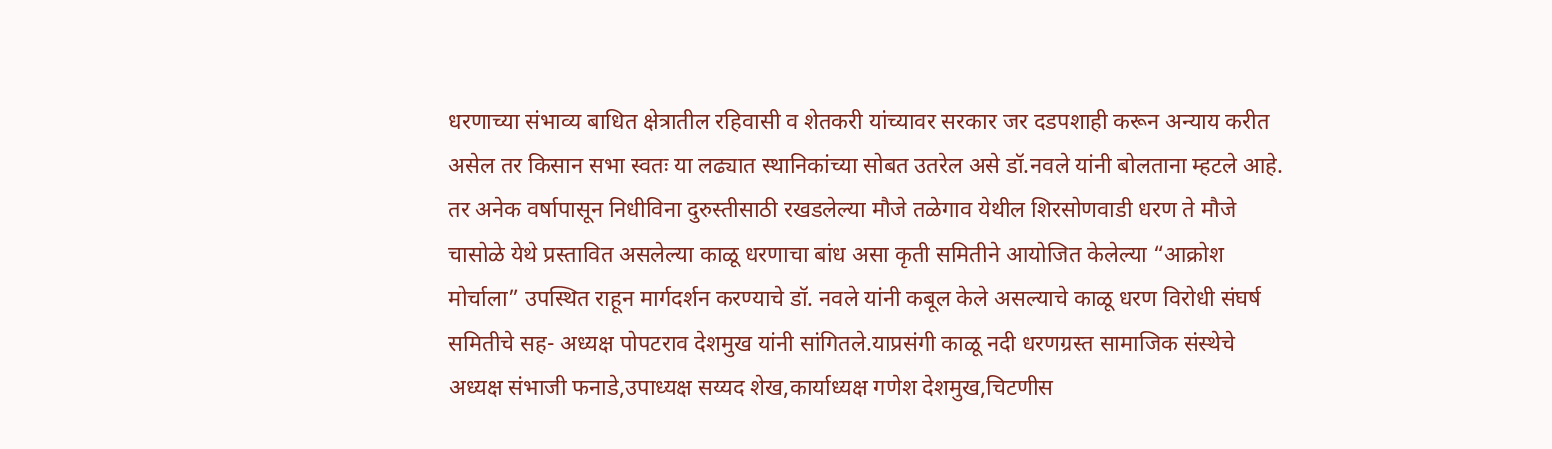धरणाच्या संभाव्य बाधित क्षेत्रातील रहिवासी व शेतकरी यांच्यावर सरकार जर दडपशाही करून अन्याय करीत असेल तर किसान सभा स्वतः या लढ्यात स्थानिकांच्या सोबत उतरेल असे डॉ.नवले यांनी बोलताना म्हटले आहे.
तर अनेक वर्षापासून निधीविना दुरुस्तीसाठी रखडलेल्या मौजे तळेगाव येथील शिरसोणवाडी धरण ते मौजे चासोळे येथे प्रस्तावित असलेल्या काळू धरणाचा बांध असा कृती समितीने आयोजित केलेल्या “आक्रोश मोर्चाला” उपस्थित राहून मार्गदर्शन करण्याचे डॉ. नवले यांनी कबूल केले असल्याचे काळू धरण विरोधी संघर्ष समितीचे सह- अध्यक्ष पोपटराव देशमुख यांनी सांगितले.याप्रसंगी काळू नदी धरणग्रस्त सामाजिक संस्थेचे अध्यक्ष संभाजी फनाडे,उपाध्यक्ष सय्यद शेख,कार्याध्यक्ष गणेश देशमुख,चिटणीस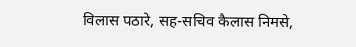विलास पठारे, सह-सचिव कैलास निमसे,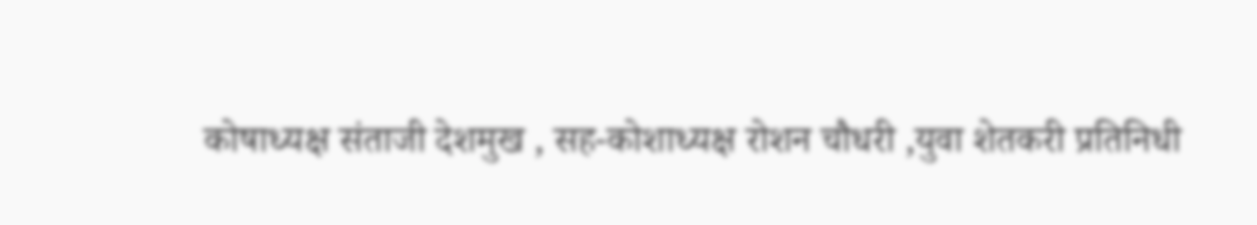कोषाध्यक्ष संताजी देशमुख , सह-कोशाध्यक्ष रोशन चौधरी ,युवा शेतकरी प्रतिनिधी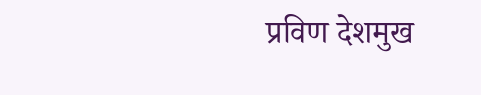प्रविण देशमुख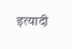इत्यादी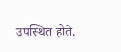उपस्थित होते.